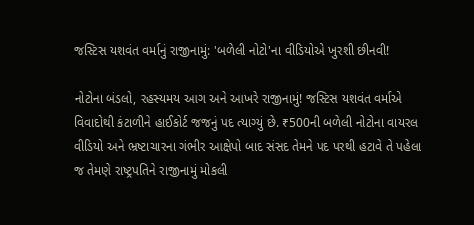જસ્ટિસ યશવંત વર્માનું રાજીનામું: 'બળેલી નોટો'ના વીડિયોએ ખુરશી છીનવી!

નોટોના બંડલો, રહસ્યમય આગ અને આખરે રાજીનામું! જસ્ટિસ યશવંત વર્માએ વિવાદોથી કંટાળીને હાઈકોર્ટ જજનું પદ ત્યાગ્યું છે. ₹500ની બળેલી નોટોના વાયરલ વીડિયો અને ભ્રષ્ટાચારના ગંભીર આક્ષેપો બાદ સંસદ તેમને પદ પરથી હટાવે તે પહેલા જ તેમણે રાષ્ટ્રપતિને રાજીનામું મોકલી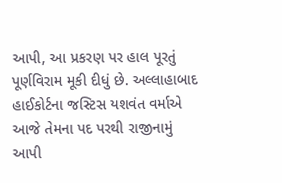આપી, આ પ્રકરણ પર હાલ પૂરતું પૂર્ણવિરામ મૂકી દીધું છે. અલ્લાહાબાદ હાઈકોર્ટના જસ્ટિસ યશવંત વર્માએ આજે તેમના પદ પરથી રાજીનામું આપી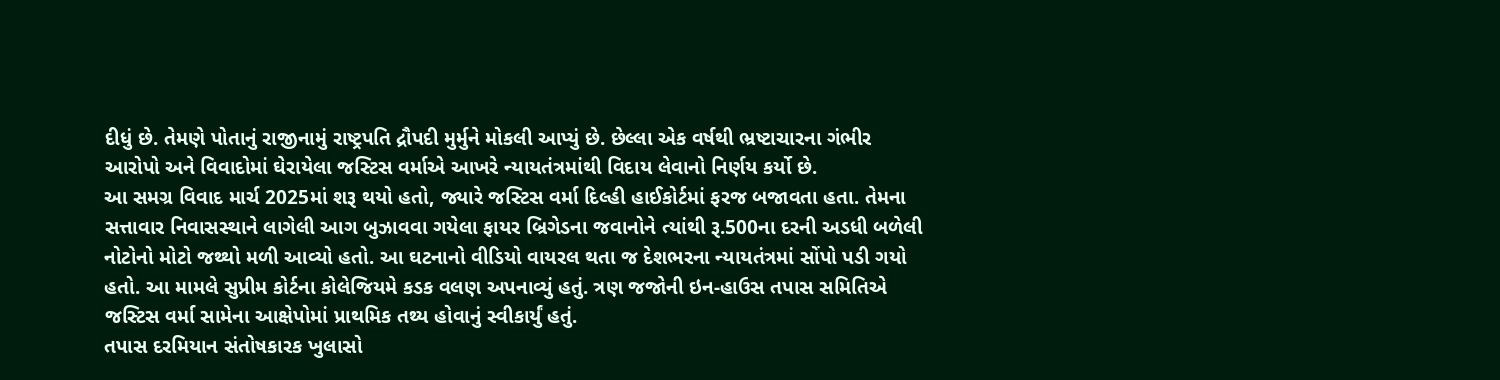દીધું છે. તેમણે પોતાનું રાજીનામું રાષ્ટ્રપતિ દ્રૌપદી મુર્મુને મોકલી આપ્યું છે. છેલ્લા એક વર્ષથી ભ્રષ્ટાચારના ગંભીર આરોપો અને વિવાદોમાં ઘેરાયેલા જસ્ટિસ વર્માએ આખરે ન્યાયતંત્રમાંથી વિદાય લેવાનો નિર્ણય કર્યો છે.
આ સમગ્ર વિવાદ માર્ચ 2025માં શરૂ થયો હતો, જ્યારે જસ્ટિસ વર્મા દિલ્હી હાઈકોર્ટમાં ફરજ બજાવતા હતા. તેમના સત્તાવાર નિવાસસ્થાને લાગેલી આગ બુઝાવવા ગયેલા ફાયર બ્રિગેડના જવાનોને ત્યાંથી રૂ.500ના દરની અડધી બળેલી નોટોનો મોટો જથ્થો મળી આવ્યો હતો. આ ઘટનાનો વીડિયો વાયરલ થતા જ દેશભરના ન્યાયતંત્રમાં સોંપો પડી ગયો હતો. આ મામલે સુપ્રીમ કોર્ટના કોલેજિયમે કડક વલણ અપનાવ્યું હતું. ત્રણ જજોની ઇન-હાઉસ તપાસ સમિતિએ જસ્ટિસ વર્મા સામેના આક્ષેપોમાં પ્રાથમિક તથ્ય હોવાનું સ્વીકાર્યું હતું.
તપાસ દરમિયાન સંતોષકારક ખુલાસો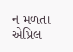ન મળતા એપ્રિલ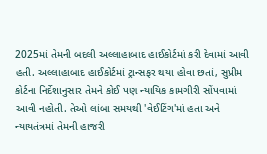2025માં તેમની બદલી અલ્લાહાબાદ હાઈકોર્ટમાં કરી દેવામાં આવી હતી. અલ્લાહાબાદ હાઈકોર્ટમાં ટ્રાન્સફર થયા હોવા છતાં, સુપ્રીમ કોર્ટના નિર્દેશાનુસાર તેમને કોઈ પણ ન્યાયિક કામગીરી સોંપવામાં આવી નહોતી. તેઓ લાંબા સમયથી 'વેઈટિંગ'માં હતા અને ન્યાયતંત્રમાં તેમની હાજરી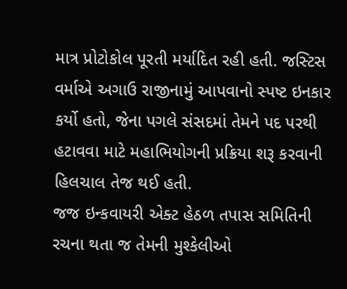માત્ર પ્રોટોકોલ પૂરતી મર્યાદિત રહી હતી. જસ્ટિસ વર્માએ અગાઉ રાજીનામું આપવાનો સ્પષ્ટ ઇનકાર કર્યો હતો, જેના પગલે સંસદમાં તેમને પદ પરથી હટાવવા માટે મહાભિયોગની પ્રક્રિયા શરૂ કરવાની હિલચાલ તેજ થઈ હતી.
જજ ઇન્કવાયરી એક્ટ હેઠળ તપાસ સમિતિની રચના થતા જ તેમની મુશ્કેલીઓ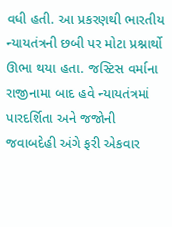વધી હતી. આ પ્રકરણથી ભારતીય ન્યાયતંત્રની છબી પર મોટા પ્રશ્નાર્થો ઊભા થયા હતા. જસ્ટિસ વર્માના રાજીનામા બાદ હવે ન્યાયતંત્રમાં પારદર્શિતા અને જજોની જવાબદેહી અંગે ફરી એકવાર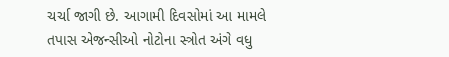ચર્ચા જાગી છે. આગામી દિવસોમાં આ મામલે તપાસ એજન્સીઓ નોટોના સ્ત્રોત અંગે વધુ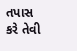તપાસ કરે તેવી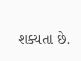શક્યતા છે.